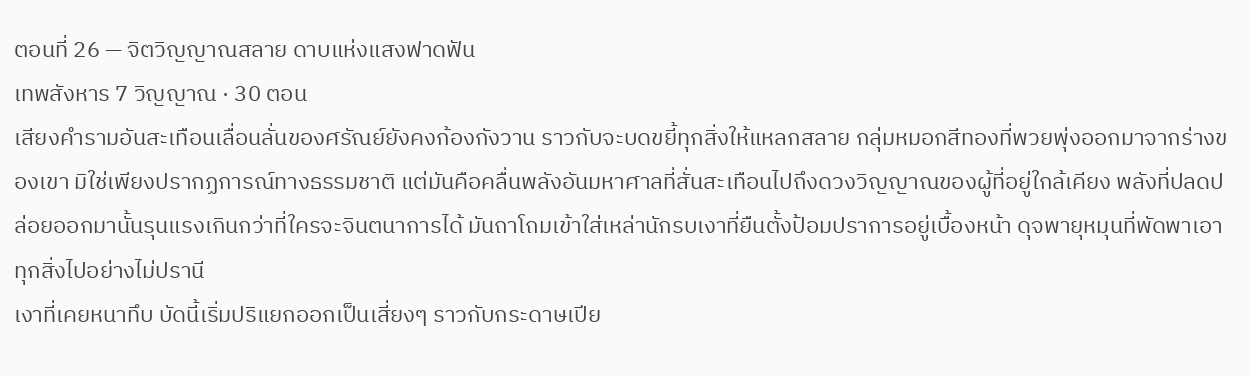ตอนที่ 26 — จิตวิญญาณสลาย ดาบแห่งแสงฟาดฟัน
เทพสังหาร 7 วิญญาณ · 30 ตอน
เสียงคำรามอันสะเทือนเลื่อนลั่นของศรัณย์ยังคงก้องกังวาน ราวกับจะบดขยี้ทุกสิ่งให้แหลกสลาย กลุ่มหมอกสีทองที่พวยพุ่งออกมาจากร่างของเขา มิใช่เพียงปรากฏการณ์ทางธรรมชาติ แต่มันคือคลื่นพลังอันมหาศาลที่สั่นสะเทือนไปถึงดวงวิญญาณของผู้ที่อยู่ใกล้เคียง พลังที่ปลดปล่อยออกมานั้นรุนแรงเกินกว่าที่ใครจะจินตนาการได้ มันถาโถมเข้าใส่เหล่านักรบเงาที่ยืนตั้งป้อมปราการอยู่เบื้องหน้า ดุจพายุหมุนที่พัดพาเอาทุกสิ่งไปอย่างไม่ปรานี
เงาที่เคยหนาทึบ บัดนี้เริ่มปริแยกออกเป็นเสี่ยงๆ ราวกับกระดาษเปีย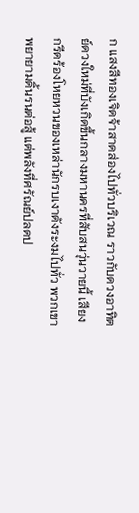ก แสงสีทองเจิดจ้าสาดส่องไปทั่วบริเวณ ราวกับดวงอาทิตย์ดวงใหม่ที่บังเกิดขึ้นกลางมหานครที่สับสนวุ่นวายนี้ เสียงกรีดร้องโหยหวนของเหล่านักรบเงาดังระงมไปทั่ว พวกเขาพยายามดิ้นรนต่อสู้ แต่พลังที่ศรัณย์ปลดป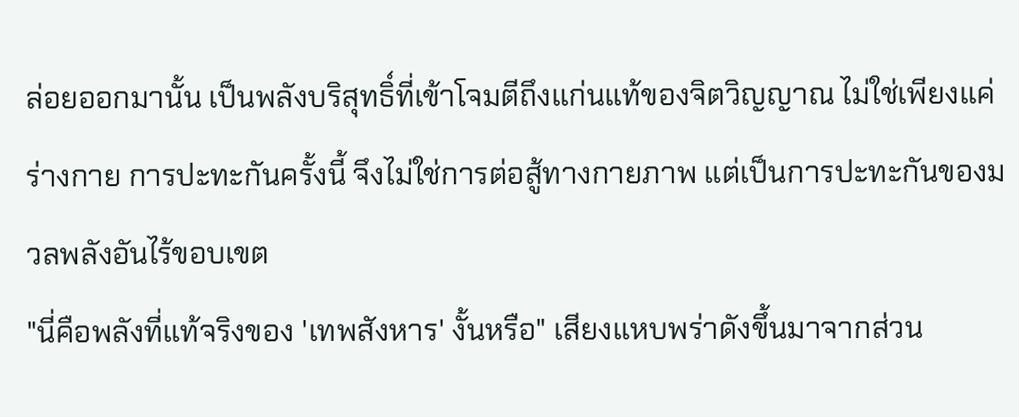ล่อยออกมานั้น เป็นพลังบริสุทธิ์ที่เข้าโจมตีถึงแก่นแท้ของจิตวิญญาณ ไม่ใช่เพียงแค่ร่างกาย การปะทะกันครั้งนี้ จึงไม่ใช่การต่อสู้ทางกายภาพ แต่เป็นการปะทะกันของมวลพลังอันไร้ขอบเขต
"นี่คือพลังที่แท้จริงของ 'เทพสังหาร' งั้นหรือ" เสียงแหบพร่าดังขึ้นมาจากส่วน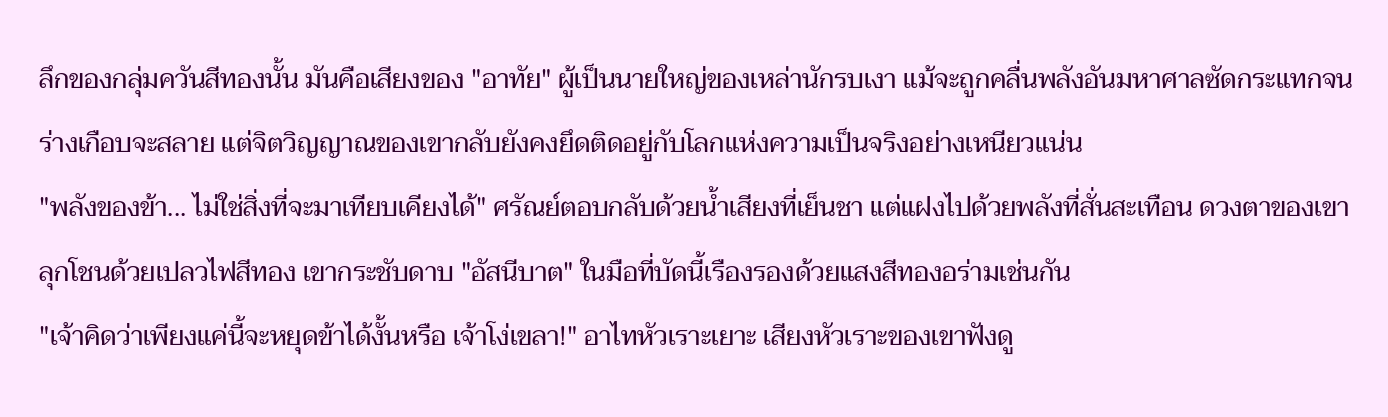ลึกของกลุ่มควันสีทองนั้น มันคือเสียงของ "อาทัย" ผู้เป็นนายใหญ่ของเหล่านักรบเงา แม้จะถูกคลื่นพลังอันมหาศาลซัดกระแทกจนร่างเกือบจะสลาย แต่จิตวิญญาณของเขากลับยังคงยึดติดอยู่กับโลกแห่งความเป็นจริงอย่างเหนียวแน่น
"พลังของข้า... ไม่ใช่สิ่งที่จะมาเทียบเคียงได้" ศรัณย์ตอบกลับด้วยน้ำเสียงที่เย็นชา แต่แฝงไปด้วยพลังที่สั่นสะเทือน ดวงตาของเขาลุกโชนด้วยเปลวไฟสีทอง เขากระชับดาบ "อัสนีบาต" ในมือที่บัดนี้เรืองรองด้วยแสงสีทองอร่ามเช่นกัน
"เจ้าคิดว่าเพียงแค่นี้จะหยุดข้าได้งั้นหรือ เจ้าโง่เขลา!" อาไทหัวเราะเยาะ เสียงหัวเราะของเขาฟังดู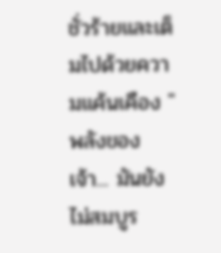ชั่วร้ายและเต็มไปด้วยความแค้นเคือง "พลังของเจ้า... มันยังไม่สมบูร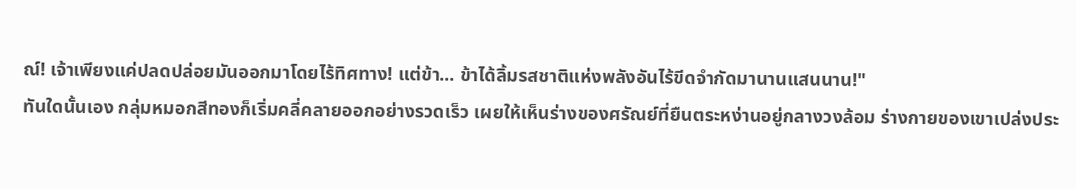ณ์! เจ้าเพียงแค่ปลดปล่อยมันออกมาโดยไร้ทิศทาง! แต่ข้า... ข้าได้ลิ้มรสชาติแห่งพลังอันไร้ขีดจำกัดมานานแสนนาน!"
ทันใดนั้นเอง กลุ่มหมอกสีทองก็เริ่มคลี่คลายออกอย่างรวดเร็ว เผยให้เห็นร่างของศรัณย์ที่ยืนตระหง่านอยู่กลางวงล้อม ร่างกายของเขาเปล่งประ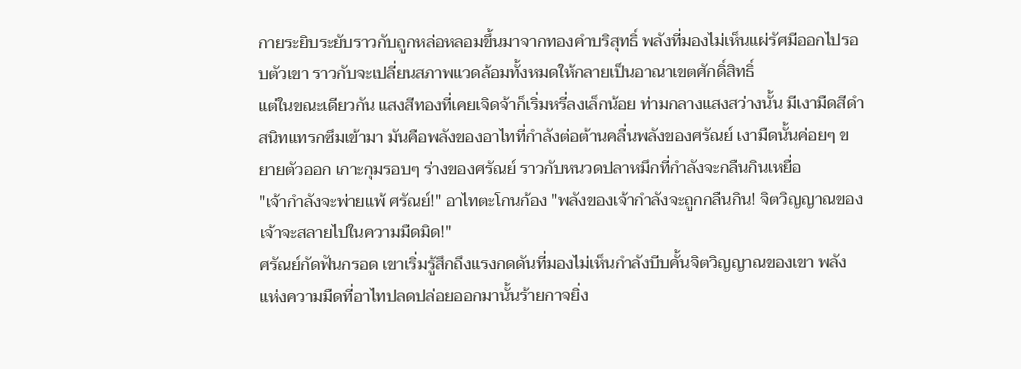กายระยิบระยับราวกับถูกหล่อหลอมขึ้นมาจากทองคำบริสุทธิ์ พลังที่มองไม่เห็นแผ่รัศมีออกไปรอบตัวเขา ราวกับจะเปลี่ยนสภาพแวดล้อมทั้งหมดให้กลายเป็นอาณาเขตศักดิ์สิทธิ์
แต่ในขณะเดียวกัน แสงสีทองที่เคยเจิดจ้าก็เริ่มหรี่ลงเล็กน้อย ท่ามกลางแสงสว่างนั้น มีเงามืดสีดำสนิทแทรกซึมเข้ามา มันคือพลังของอาไทที่กำลังต่อต้านคลื่นพลังของศรัณย์ เงามืดนั้นค่อยๆ ขยายตัวออก เกาะกุมรอบๆ ร่างของศรัณย์ ราวกับหนวดปลาหมึกที่กำลังจะกลืนกินเหยื่อ
"เจ้ากำลังจะพ่ายแพ้ ศรัณย์!" อาไทตะโกนก้อง "พลังของเจ้ากำลังจะถูกกลืนกิน! จิตวิญญาณของเจ้าจะสลายไปในความมืดมิด!"
ศรัณย์กัดฟันกรอด เขาเริ่มรู้สึกถึงแรงกดดันที่มองไม่เห็นกำลังบีบคั้นจิตวิญญาณของเขา พลังแห่งความมืดที่อาไทปลดปล่อยออกมานั้นร้ายกาจยิ่ง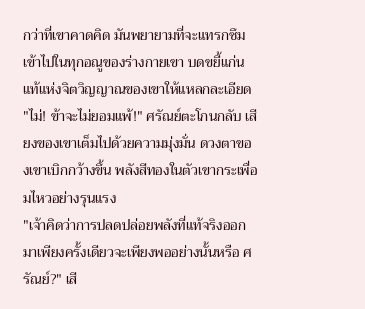กว่าที่เขาคาดคิด มันพยายามที่จะแทรกซึมเข้าไปในทุกอณูของร่างกายเขา บดขยี้แก่นแท้แห่งจิตวิญญาณของเขาให้แหลกละเอียด
"ไม่! ข้าจะไม่ยอมแพ้!" ศรัณย์ตะโกนกลับ เสียงของเขาเต็มไปด้วยความมุ่งมั่น ดวงตาของเขาเบิกกว้างขึ้น พลังสีทองในตัวเขากระเพื่อมไหวอย่างรุนแรง
"เจ้าคิดว่าการปลดปล่อยพลังที่แท้จริงออกมาเพียงครั้งเดียวจะเพียงพออย่างนั้นหรือ ศรัณย์?" เสี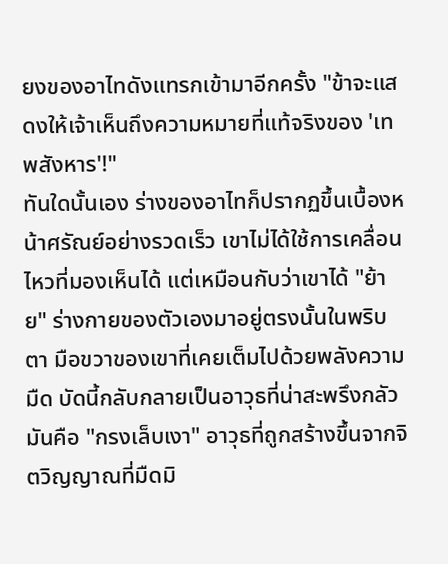ยงของอาไทดังแทรกเข้ามาอีกครั้ง "ข้าจะแสดงให้เจ้าเห็นถึงความหมายที่แท้จริงของ 'เทพสังหาร'!"
ทันใดนั้นเอง ร่างของอาไทก็ปรากฏขึ้นเบื้องหน้าศรัณย์อย่างรวดเร็ว เขาไม่ได้ใช้การเคลื่อนไหวที่มองเห็นได้ แต่เหมือนกับว่าเขาได้ "ย้าย" ร่างกายของตัวเองมาอยู่ตรงนั้นในพริบตา มือขวาของเขาที่เคยเต็มไปด้วยพลังความมืด บัดนี้กลับกลายเป็นอาวุธที่น่าสะพรึงกลัว มันคือ "กรงเล็บเงา" อาวุธที่ถูกสร้างขึ้นจากจิตวิญญาณที่มืดมิ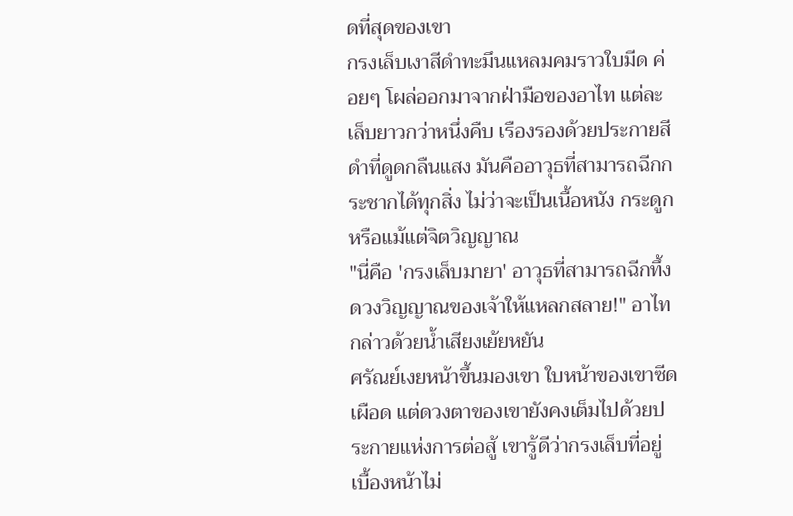ดที่สุดของเขา
กรงเล็บเงาสีดำทะมึนแหลมคมราวใบมีด ค่อยๆ โผล่ออกมาจากฝ่ามือของอาไท แต่ละเล็บยาวกว่าหนึ่งคืบ เรืองรองด้วยประกายสีดำที่ดูดกลืนแสง มันคืออาวุธที่สามารถฉีกกระชากได้ทุกสิ่ง ไม่ว่าจะเป็นเนื้อหนัง กระดูก หรือแม้แต่จิตวิญญาณ
"นี่คือ 'กรงเล็บมายา' อาวุธที่สามารถฉีกทึ้งดวงวิญญาณของเจ้าให้แหลกสลาย!" อาไทกล่าวด้วยน้ำเสียงเย้ยหยัน
ศรัณย์เงยหน้าขึ้นมองเขา ใบหน้าของเขาซีดเผือด แต่ดวงตาของเขายังคงเต็มไปด้วยประกายแห่งการต่อสู้ เขารู้ดีว่ากรงเล็บที่อยู่เบื้องหน้าไม่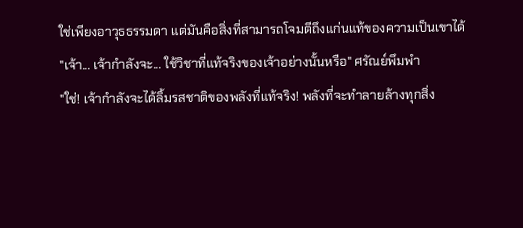ใช่เพียงอาวุธธรรมดา แต่มันคือสิ่งที่สามารถโจมตีถึงแก่นแท้ของความเป็นเขาได้
"เจ้า... เจ้ากำลังจะ... ใช้วิชาที่แท้จริงของเจ้าอย่างนั้นหรือ" ศรัณย์พึมพำ
"ใช่! เจ้ากำลังจะได้ลิ้มรสชาติของพลังที่แท้จริง! พลังที่จะทำลายล้างทุกสิ่ง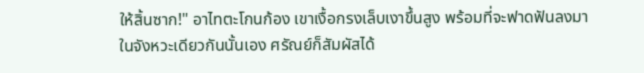ให้สิ้นซาก!" อาไทตะโกนก้อง เขาเงื้อกรงเล็บเงาขึ้นสูง พร้อมที่จะฟาดฟันลงมา
ในจังหวะเดียวกันนั้นเอง ศรัณย์ก็สัมผัสได้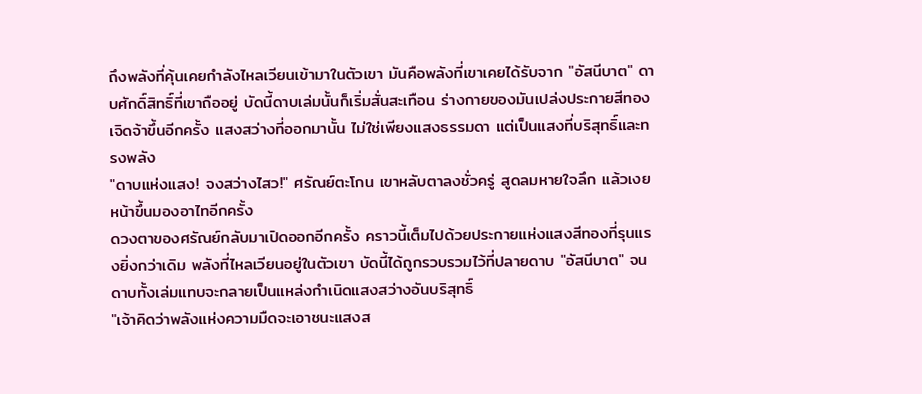ถึงพลังที่คุ้นเคยกำลังไหลเวียนเข้ามาในตัวเขา มันคือพลังที่เขาเคยได้รับจาก "อัสนีบาต" ดาบศักดิ์สิทธิ์ที่เขาถืออยู่ บัดนี้ดาบเล่มนั้นก็เริ่มสั่นสะเทือน ร่างกายของมันเปล่งประกายสีทองเจิดจ้าขึ้นอีกครั้ง แสงสว่างที่ออกมานั้น ไม่ใช่เพียงแสงธรรมดา แต่เป็นแสงที่บริสุทธิ์และทรงพลัง
"ดาบแห่งแสง! จงสว่างไสว!" ศรัณย์ตะโกน เขาหลับตาลงชั่วครู่ สูดลมหายใจลึก แล้วเงยหน้าขึ้นมองอาไทอีกครั้ง
ดวงตาของศรัณย์กลับมาเปิดออกอีกครั้ง คราวนี้เต็มไปด้วยประกายแห่งแสงสีทองที่รุนแรงยิ่งกว่าเดิม พลังที่ไหลเวียนอยู่ในตัวเขา บัดนี้ได้ถูกรวบรวมไว้ที่ปลายดาบ "อัสนีบาต" จนดาบทั้งเล่มแทบจะกลายเป็นแหล่งกำเนิดแสงสว่างอันบริสุทธิ์
"เจ้าคิดว่าพลังแห่งความมืดจะเอาชนะแสงส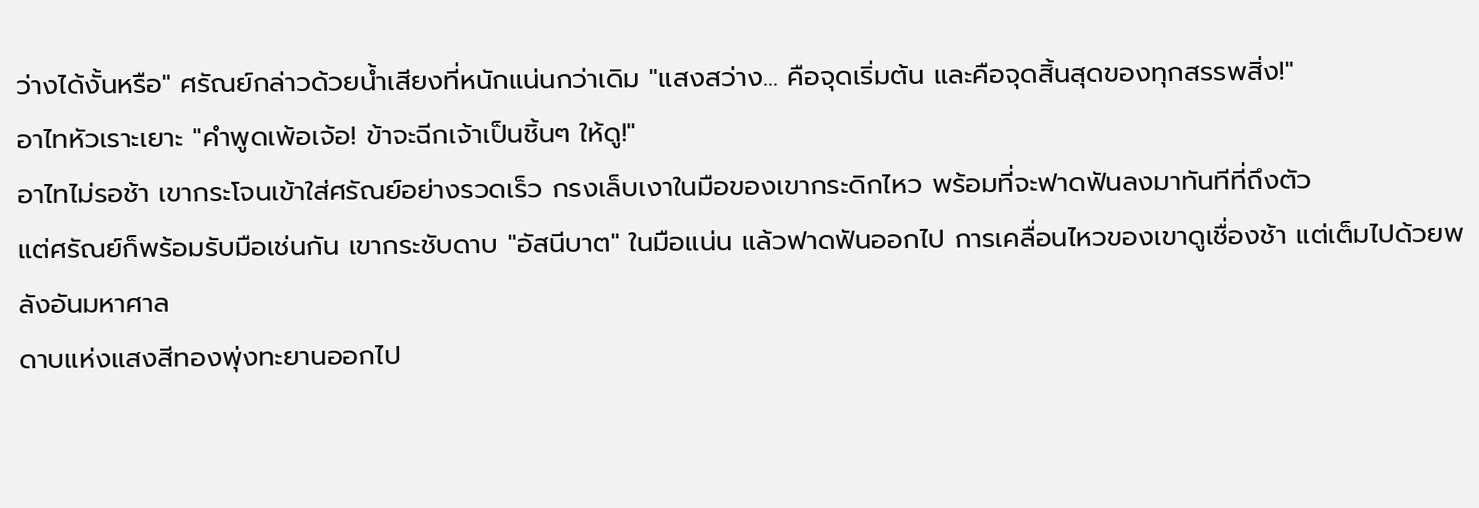ว่างได้งั้นหรือ" ศรัณย์กล่าวด้วยน้ำเสียงที่หนักแน่นกว่าเดิม "แสงสว่าง... คือจุดเริ่มต้น และคือจุดสิ้นสุดของทุกสรรพสิ่ง!"
อาไทหัวเราะเยาะ "คำพูดเพ้อเจ้อ! ข้าจะฉีกเจ้าเป็นชิ้นๆ ให้ดู!"
อาไทไม่รอช้า เขากระโจนเข้าใส่ศรัณย์อย่างรวดเร็ว กรงเล็บเงาในมือของเขากระดิกไหว พร้อมที่จะฟาดฟันลงมาทันทีที่ถึงตัว
แต่ศรัณย์ก็พร้อมรับมือเช่นกัน เขากระชับดาบ "อัสนีบาต" ในมือแน่น แล้วฟาดฟันออกไป การเคลื่อนไหวของเขาดูเชื่องช้า แต่เต็มไปด้วยพลังอันมหาศาล
ดาบแห่งแสงสีทองพุ่งทะยานออกไป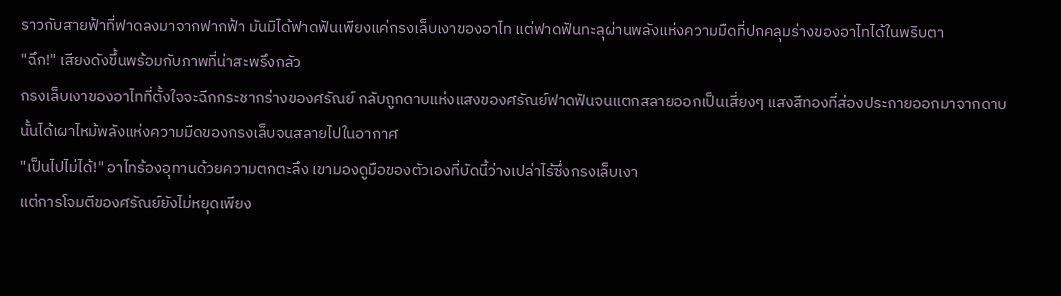ราวกับสายฟ้าที่ฟาดลงมาจากฟากฟ้า มันมิได้ฟาดฟันเพียงแค่กรงเล็บเงาของอาไท แต่ฟาดฟันทะลุผ่านพลังแห่งความมืดที่ปกคลุมร่างของอาไทได้ในพริบตา
"ฉึก!" เสียงดังขึ้นพร้อมกับภาพที่น่าสะพรึงกลัว
กรงเล็บเงาของอาไทที่ตั้งใจจะฉีกกระชากร่างของศรัณย์ กลับถูกดาบแห่งแสงของศรัณย์ฟาดฟันจนแตกสลายออกเป็นเสี่ยงๆ แสงสีทองที่ส่องประกายออกมาจากดาบนั้นได้เผาไหม้พลังแห่งความมืดของกรงเล็บจนสลายไปในอากาศ
"เป็นไปไม่ได้!" อาไทร้องอุทานด้วยความตกตะลึง เขามองดูมือของตัวเองที่บัดนี้ว่างเปล่าไร้ซึ่งกรงเล็บเงา
แต่การโจมตีของศรัณย์ยังไม่หยุดเพียง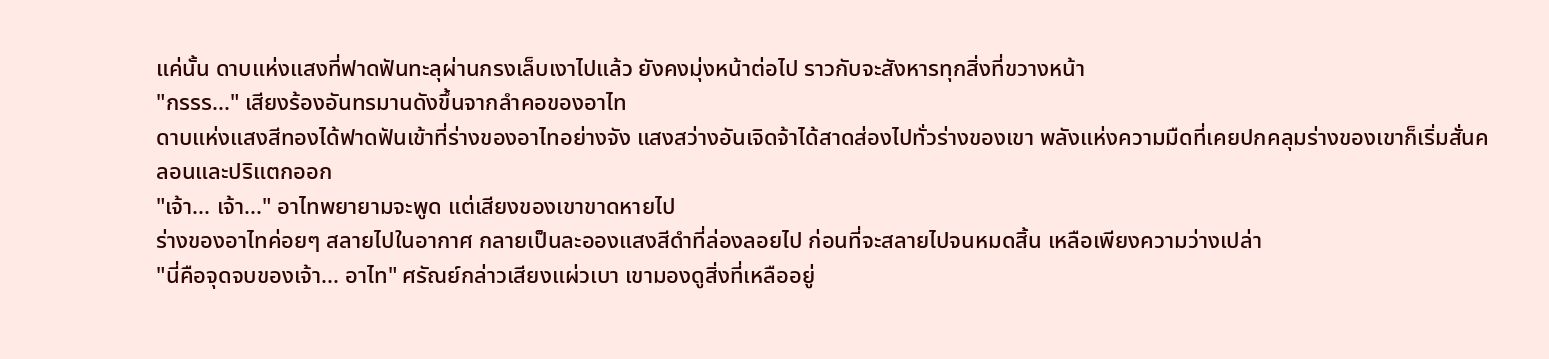แค่นั้น ดาบแห่งแสงที่ฟาดฟันทะลุผ่านกรงเล็บเงาไปแล้ว ยังคงมุ่งหน้าต่อไป ราวกับจะสังหารทุกสิ่งที่ขวางหน้า
"กรรร..." เสียงร้องอันทรมานดังขึ้นจากลำคอของอาไท
ดาบแห่งแสงสีทองได้ฟาดฟันเข้าที่ร่างของอาไทอย่างจัง แสงสว่างอันเจิดจ้าได้สาดส่องไปทั่วร่างของเขา พลังแห่งความมืดที่เคยปกคลุมร่างของเขาก็เริ่มสั่นคลอนและปริแตกออก
"เจ้า... เจ้า..." อาไทพยายามจะพูด แต่เสียงของเขาขาดหายไป
ร่างของอาไทค่อยๆ สลายไปในอากาศ กลายเป็นละอองแสงสีดำที่ล่องลอยไป ก่อนที่จะสลายไปจนหมดสิ้น เหลือเพียงความว่างเปล่า
"นี่คือจุดจบของเจ้า... อาไท" ศรัณย์กล่าวเสียงแผ่วเบา เขามองดูสิ่งที่เหลืออยู่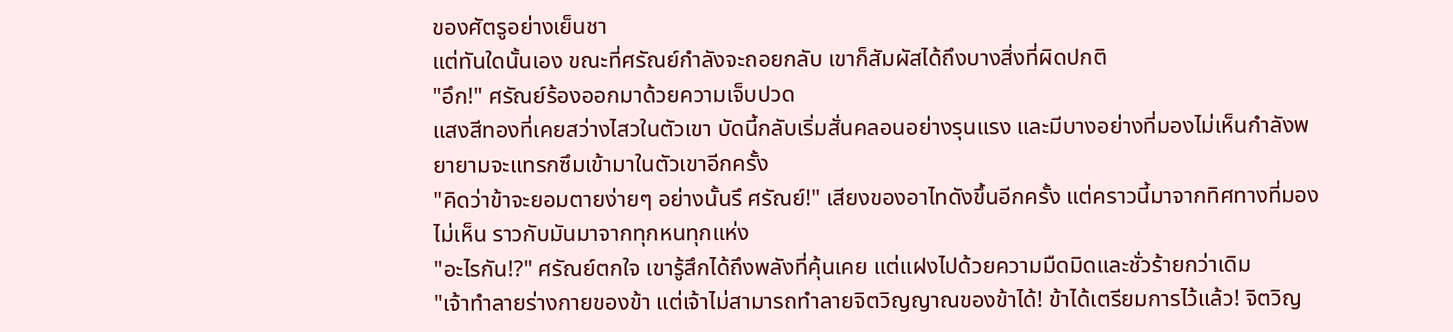ของศัตรูอย่างเย็นชา
แต่ทันใดนั้นเอง ขณะที่ศรัณย์กำลังจะถอยกลับ เขาก็สัมผัสได้ถึงบางสิ่งที่ผิดปกติ
"อึก!" ศรัณย์ร้องออกมาด้วยความเจ็บปวด
แสงสีทองที่เคยสว่างไสวในตัวเขา บัดนี้กลับเริ่มสั่นคลอนอย่างรุนแรง และมีบางอย่างที่มองไม่เห็นกำลังพยายามจะแทรกซึมเข้ามาในตัวเขาอีกครั้ง
"คิดว่าข้าจะยอมตายง่ายๆ อย่างนั้นรึ ศรัณย์!" เสียงของอาไทดังขึ้นอีกครั้ง แต่คราวนี้มาจากทิศทางที่มองไม่เห็น ราวกับมันมาจากทุกหนทุกแห่ง
"อะไรกัน!?" ศรัณย์ตกใจ เขารู้สึกได้ถึงพลังที่คุ้นเคย แต่แฝงไปด้วยความมืดมิดและชั่วร้ายกว่าเดิม
"เจ้าทำลายร่างกายของข้า แต่เจ้าไม่สามารถทำลายจิตวิญญาณของข้าได้! ข้าได้เตรียมการไว้แล้ว! จิตวิญ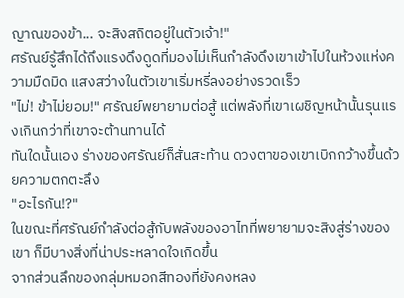ญาณของข้า... จะสิงสถิตอยู่ในตัวเจ้า!"
ศรัณย์รู้สึกได้ถึงแรงดึงดูดที่มองไม่เห็นกำลังดึงเขาเข้าไปในห้วงแห่งความมืดมิด แสงสว่างในตัวเขาเริ่มหรี่ลงอย่างรวดเร็ว
"ไม่! ข้าไม่ยอม!" ศรัณย์พยายามต่อสู้ แต่พลังที่เขาเผชิญหน้านั้นรุนแรงเกินกว่าที่เขาจะต้านทานได้
ทันใดนั้นเอง ร่างของศรัณย์ก็สั่นสะท้าน ดวงตาของเขาเบิกกว้างขึ้นด้วยความตกตะลึง
"อะไรกัน!?"
ในขณะที่ศรัณย์กำลังต่อสู้กับพลังของอาไทที่พยายามจะสิงสู่ร่างของเขา ก็มีบางสิ่งที่น่าประหลาดใจเกิดขึ้น
จากส่วนลึกของกลุ่มหมอกสีทองที่ยังคงหลง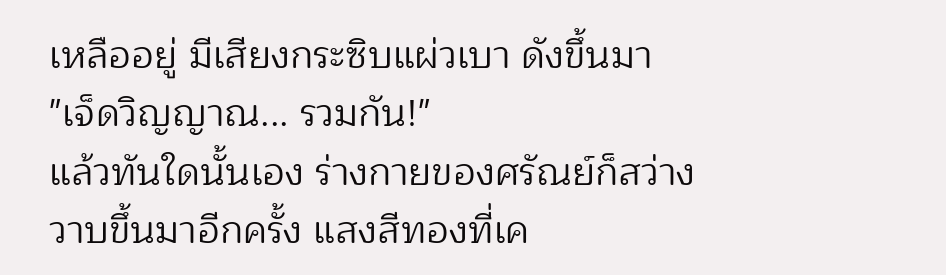เหลืออยู่ มีเสียงกระซิบแผ่วเบา ดังขึ้นมา
"เจ็ดวิญญาณ... รวมกัน!"
แล้วทันใดนั้นเอง ร่างกายของศรัณย์ก็สว่างวาบขึ้นมาอีกครั้ง แสงสีทองที่เค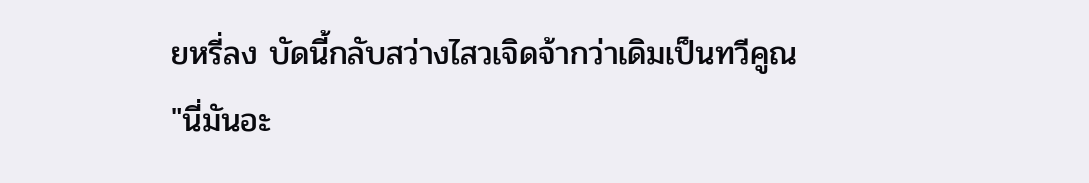ยหรี่ลง บัดนี้กลับสว่างไสวเจิดจ้ากว่าเดิมเป็นทวีคูณ
"นี่มันอะ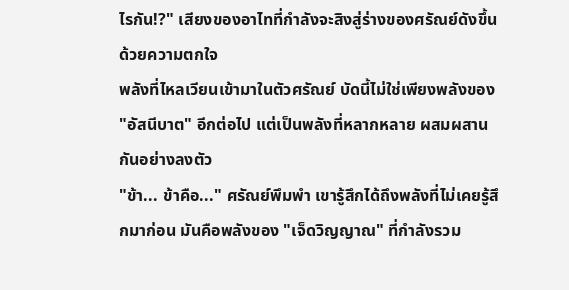ไรกัน!?" เสียงของอาไทที่กำลังจะสิงสู่ร่างของศรัณย์ดังขึ้นด้วยความตกใจ
พลังที่ไหลเวียนเข้ามาในตัวศรัณย์ บัดนี้ไม่ใช่เพียงพลังของ "อัสนีบาต" อีกต่อไป แต่เป็นพลังที่หลากหลาย ผสมผสานกันอย่างลงตัว
"ข้า... ข้าคือ..." ศรัณย์พึมพำ เขารู้สึกได้ถึงพลังที่ไม่เคยรู้สึกมาก่อน มันคือพลังของ "เจ็ดวิญญาณ" ที่กำลังรวม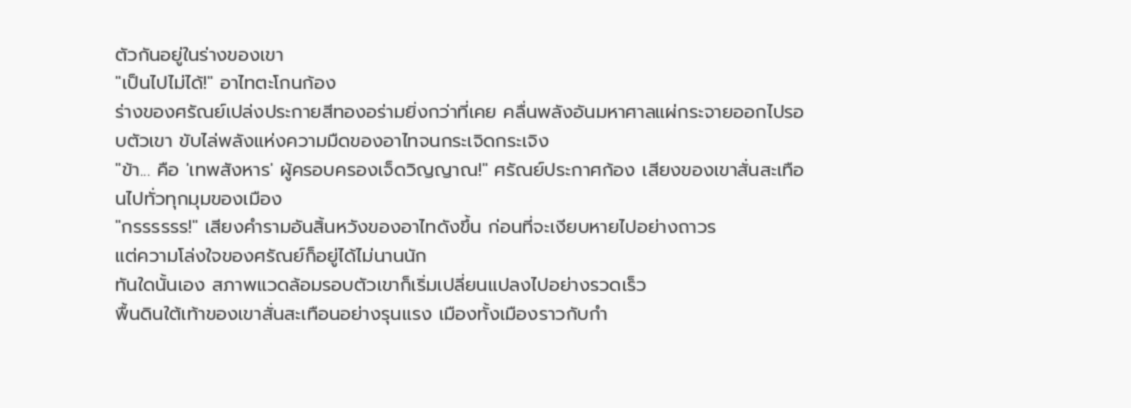ตัวกันอยู่ในร่างของเขา
"เป็นไปไม่ได้!" อาไทตะโกนก้อง
ร่างของศรัณย์เปล่งประกายสีทองอร่ามยิ่งกว่าที่เคย คลื่นพลังอันมหาศาลแผ่กระจายออกไปรอบตัวเขา ขับไล่พลังแห่งความมืดของอาไทจนกระเจิดกระเจิง
"ข้า... คือ 'เทพสังหาร' ผู้ครอบครองเจ็ดวิญญาณ!" ศรัณย์ประกาศก้อง เสียงของเขาสั่นสะเทือนไปทั่วทุกมุมของเมือง
"กรรรรรร!" เสียงคำรามอันสิ้นหวังของอาไทดังขึ้น ก่อนที่จะเงียบหายไปอย่างถาวร
แต่ความโล่งใจของศรัณย์ก็อยู่ได้ไม่นานนัก
ทันใดนั้นเอง สภาพแวดล้อมรอบตัวเขาก็เริ่มเปลี่ยนแปลงไปอย่างรวดเร็ว
พื้นดินใต้เท้าของเขาสั่นสะเทือนอย่างรุนแรง เมืองทั้งเมืองราวกับกำ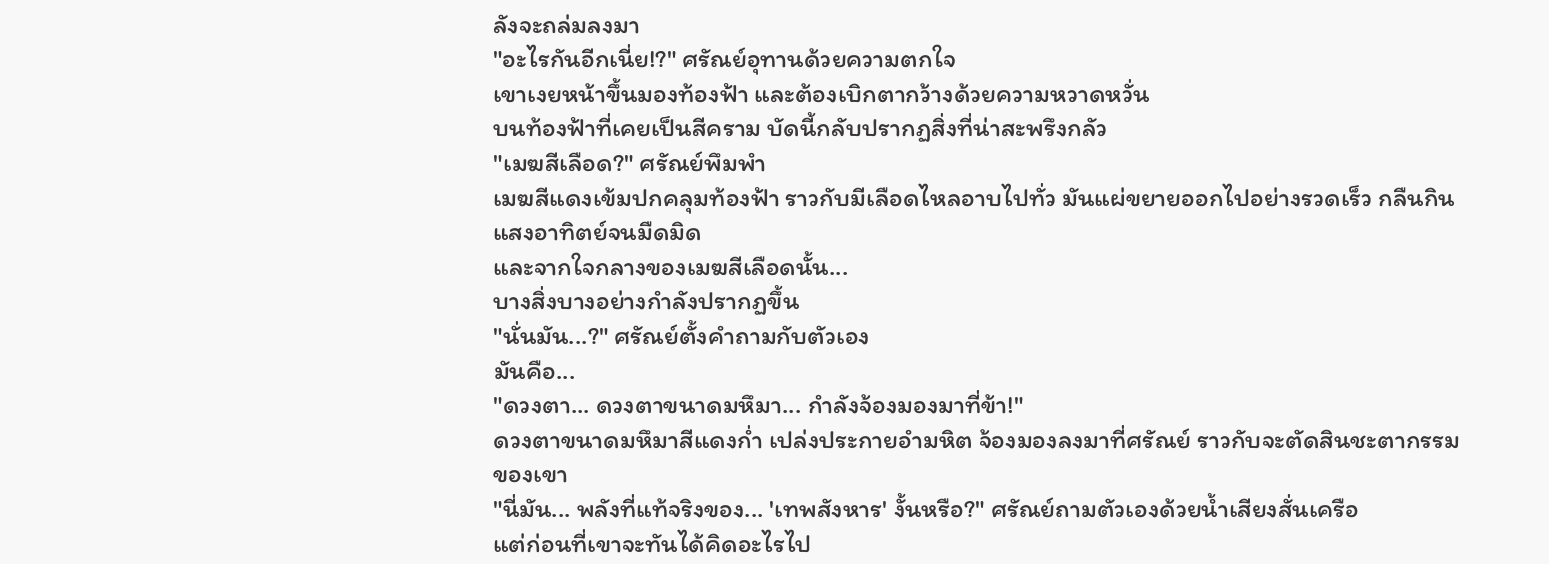ลังจะถล่มลงมา
"อะไรกันอีกเนี่ย!?" ศรัณย์อุทานด้วยความตกใจ
เขาเงยหน้าขึ้นมองท้องฟ้า และต้องเบิกตากว้างด้วยความหวาดหวั่น
บนท้องฟ้าที่เคยเป็นสีคราม บัดนี้กลับปรากฏสิ่งที่น่าสะพรึงกลัว
"เมฆสีเลือด?" ศรัณย์พึมพำ
เมฆสีแดงเข้มปกคลุมท้องฟ้า ราวกับมีเลือดไหลอาบไปทั่ว มันแผ่ขยายออกไปอย่างรวดเร็ว กลืนกินแสงอาทิตย์จนมืดมิด
และจากใจกลางของเมฆสีเลือดนั้น...
บางสิ่งบางอย่างกำลังปรากฏขึ้น
"นั่นมัน...?" ศรัณย์ตั้งคำถามกับตัวเอง
มันคือ...
"ดวงตา... ดวงตาขนาดมหึมา... กำลังจ้องมองมาที่ข้า!"
ดวงตาขนาดมหึมาสีแดงก่ำ เปล่งประกายอำมหิต จ้องมองลงมาที่ศรัณย์ ราวกับจะตัดสินชะตากรรมของเขา
"นี่มัน... พลังที่แท้จริงของ... 'เทพสังหาร' งั้นหรือ?" ศรัณย์ถามตัวเองด้วยน้ำเสียงสั่นเครือ
แต่ก่อนที่เขาจะทันได้คิดอะไรไป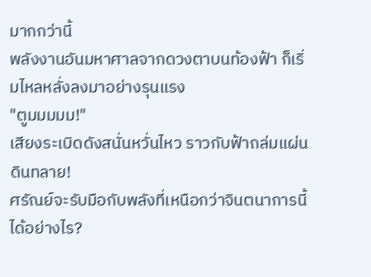มากกว่านี้
พลังงานอันมหาศาลจากดวงตาบนท้องฟ้า ก็เริ่มไหลหลั่งลงมาอย่างรุนแรง
"ตูมมมมม!"
เสียงระเบิดดังสนั่นหวั่นไหว ราวกับฟ้าถล่มแผ่นดินทลาย!
ศรัณย์จะรับมือกับพลังที่เหนือกว่าจินตนาการนี้ได้อย่างไร?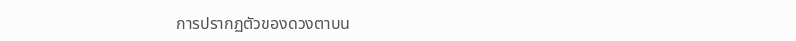การปรากฏตัวของดวงตาบน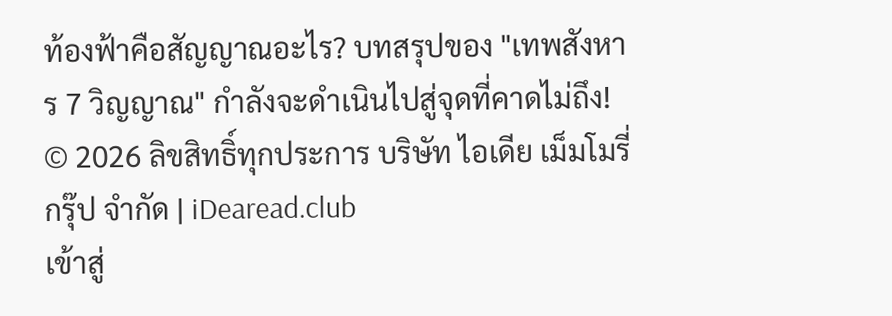ท้องฟ้าคือสัญญาณอะไร? บทสรุปของ "เทพสังหาร 7 วิญญาณ" กำลังจะดำเนินไปสู่จุดที่คาดไม่ถึง!
© 2026 ลิขสิทธิ์ทุกประการ บริษัท ไอเดีย เม็มโมรี่ กรุ๊ป จำกัด | iDearead.club
เข้าสู่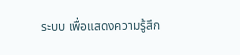ระบบ เพื่อแสดงความรู้สึก